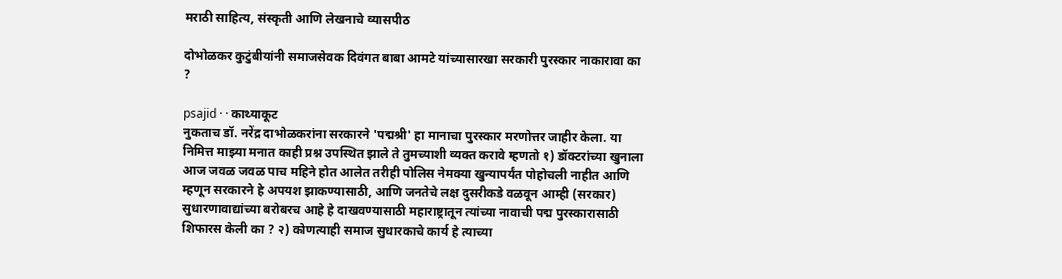मराठी साहित्य, संस्कृती आणि लेखनाचे व्यासपीठ

दोभोळकर कुटुंबीयांनी समाजसेवक दिवंगत बाबा आमटे यांच्यासारखा सरकारी पुरस्कार नाकारावा का ?

psajid · · काथ्याकूट
नुकताच डॉ. नरेंद्र दाभोळकरांना सरकारने 'पद्मश्री' हा मानाचा पुरस्कार मरणोत्तर जाहीर केला. या निमित्त माझ्या मनात काही प्रश्न उपस्थित झाले ते तुमच्याशी व्यक्त करावे म्हणतो १) डॉक्टरांच्या खुनाला आज जवळ जवळ पाच महिने होत आलेत तरीही पोलिस नेमक्या खुन्यापर्यंत पोहोचली नाहीत आणि म्हणून सरकारने हे अपयश झाकण्यासाठी, आणि जनतेचे लक्ष दुसरीकडे वळवून आम्ही (सरकार) सुधारणावाद्यांच्या बरोबरच आहे हे दाखवण्यासाठी महाराष्ट्रातून त्यांच्या नावाची पद्म पुरस्कारासाठी शिफारस केली का ? २) कोणत्याही समाज सुधारकाचे कार्य हे त्याच्या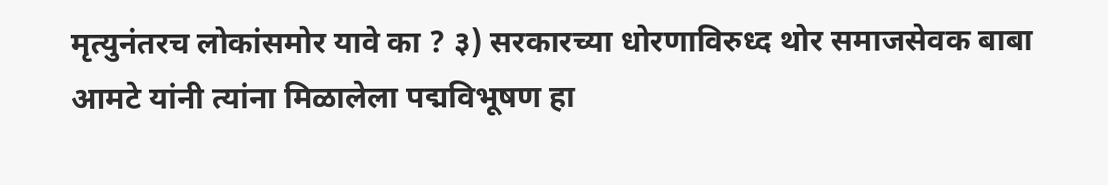मृत्युनंतरच लोकांसमोर यावे का ? ३) सरकारच्या धोरणाविरुध्द थोर समाजसेवक बाबा आमटे यांनी त्यांना मिळालेला पद्मविभूषण हा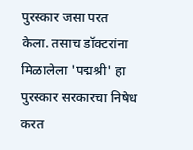पुरस्कार जसा परत केला. तसाच डॉक्टरांना मिळालेला 'पद्मश्री' हा पुरस्कार सरकारचा निषेध करत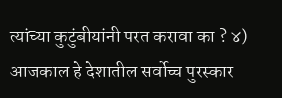त्यांच्या कुटुंबीयांनी परत करावा का ? ४) आजकाल हे देशातील सर्वोच्च पुरस्कार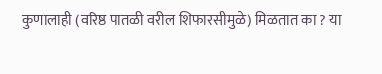कुणालाही (वरिष्ठ पातळी वरील शिफारसीमुळे) मिळतात का ? या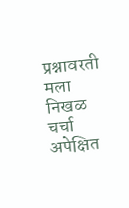प्रश्नावरती मला निखळ चर्चा अपेक्षित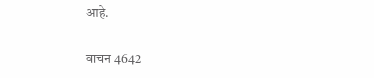आहे.

वाचन 4642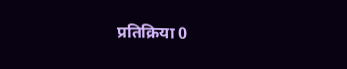प्रतिक्रिया 0